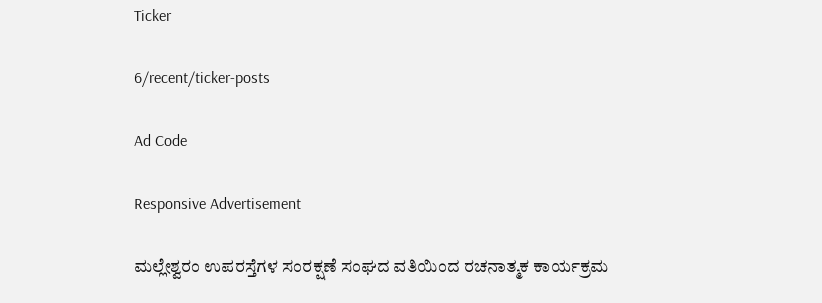Ticker

6/recent/ticker-posts

Ad Code

Responsive Advertisement

ಮಲ್ಲೇಶ್ವರಂ ಉಪರಸ್ತೆಗಳ ಸಂರಕ್ಷಣೆ ಸಂಘದ ವತಿಯಿಂದ ರಚನಾತ್ಮಕ ಕಾರ್ಯಕ್ರಮ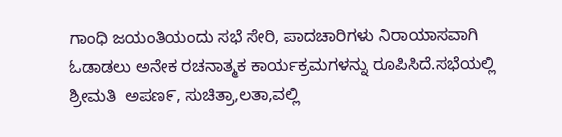ಗಾಂಧಿ ಜಯಂತಿಯಂದು ಸಭೆ ಸೇರಿ, ಪಾದಚಾರಿಗಳು ನಿರಾಯಾಸವಾಗಿ ಓಡಾಡಲು ಅನೇಕ ರಚನಾತ್ಮಕ ಕಾರ್ಯಕ್ರಮಗಳನ್ನು ರೂಪಿಸಿದೆ.ಸಭೆಯಲ್ಲಿ ಶ್ರೀಮತಿ  ಅಪಣ೯, ಸುಚಿತ್ರಾ,ಲತಾ,ವಲ್ಲಿ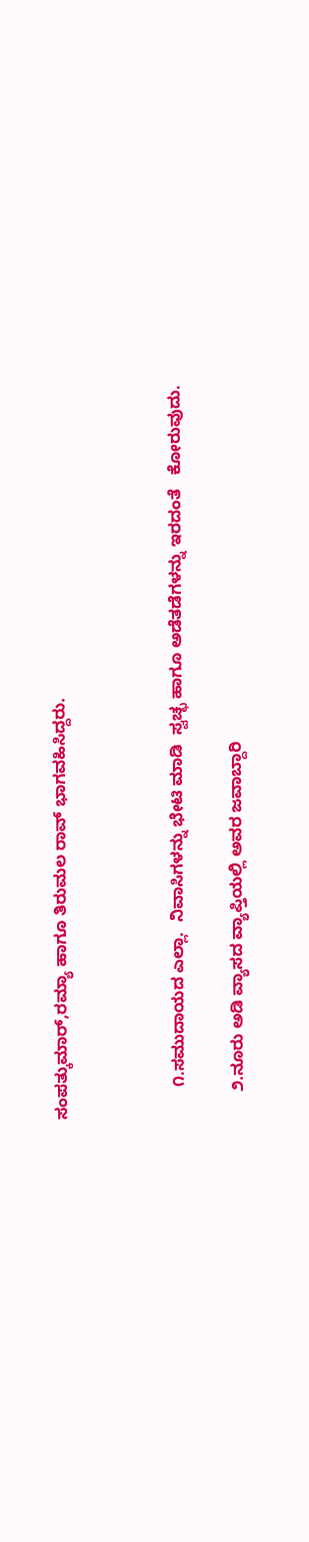ಸಂಪತ್ಕುಮಾರ್,ರಮ್ಯಾ ಹಾಗೂ ತಿರುಮಲ ರಾವ್ ಭಾಗವಹಿಸಿದ್ದರು.



       ೧.ಸಮುದಾಯದ ಎಲ್ಲಾ.  ನಿವಾಸಿಗಳನ್ನು ಭೇಟಿ ಮಾಡಿ  ಸ್ವಚ್ಛ ಹಾಗೂ ಅಡೆತಡೆಗಳನ್ನು ಇರದಂತೆ   ಕೋರುವುದು.

      ೨.ನೂರು ಅಡಿ ವ್ಯಾಸದ ವ್ಯಾಪ್ತಿಯಲ್ಲಿ ಅವರ ಜವಾಬ್ದಾರಿ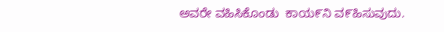ಅವರೇ ವಹಿಸಿಕೊಂಡು  ಕಾಯ೯ನಿ ವ೯ಹಿಸುವುದು.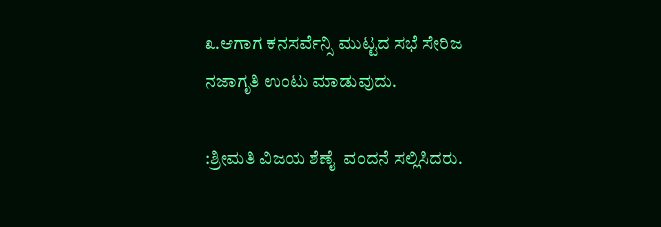೩.ಆಗಾಗ ಕನಸರ್ವೆನ್ಸಿ ಮುಟ್ಟದ ಸಭೆ ಸೇರಿಜ ನಜಾಗೃತಿ ಉಂಟು ಮಾಡುವುದು.

:ಶ್ರೀಮತಿ ವಿಜಯ ಶೆಣೈ  ವಂದನೆ ಸಲ್ಲಿಸಿದರು.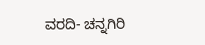ವರದಿ- ಚನ್ನಗಿರಿ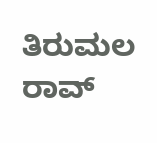ತಿರುಮಲ ರಾವ್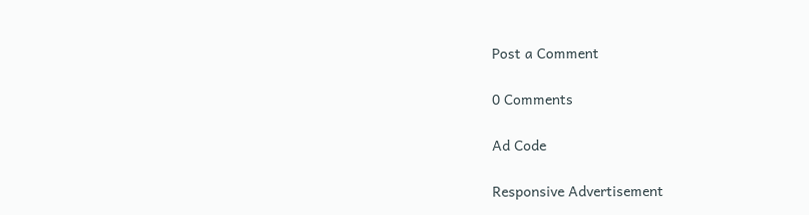Post a Comment

0 Comments

Ad Code

Responsive Advertisement